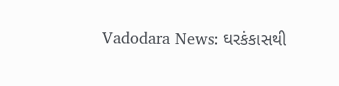Vadodara News: ઘરકંકાસથી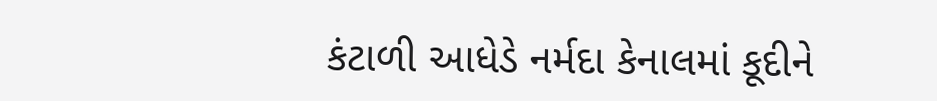કંટાળી આધેડે નર્મદા કેનાલમાં કૂદીને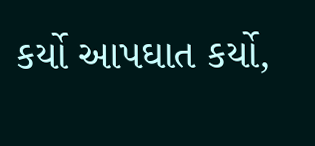કર્યો આપઘાત કર્યો,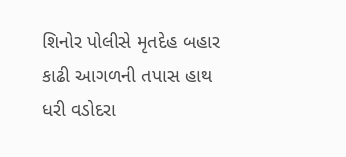શિનોર પોલીસે મૃતદેહ બહાર કાઢી આગળની તપાસ હાથ ધરી વડોદરા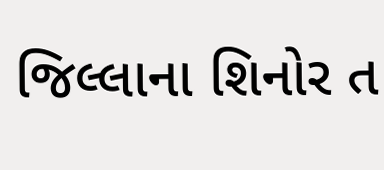જિલ્લાના શિનોર ત